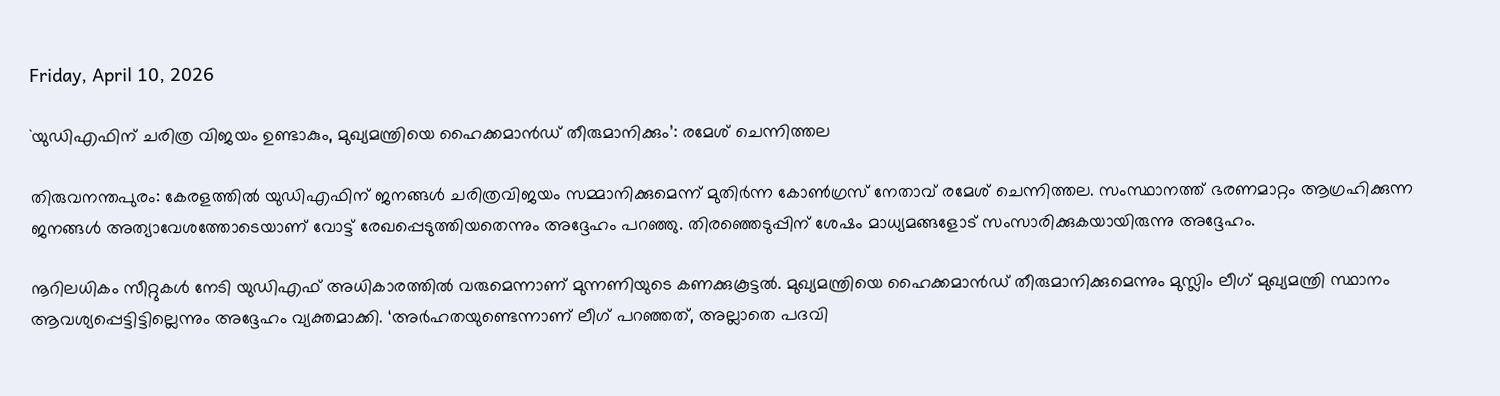Friday, April 10, 2026

`യുഡിഎഫിന് ചരിത്ര വിജയം ഉണ്ടാകും, മുഖ്യമന്ത്രിയെ ഹൈക്കമാന്‍ഡ് തീരുമാനിക്കും’: രമേശ് ചെന്നിത്തല

തിരുവനന്തപുരം: കേരളത്തില്‍ യുഡിഎഫിന് ജനങ്ങള്‍ ചരിത്രവിജയം സമ്മാനിക്കുമെന്ന് മുതിര്‍ന്ന കോണ്‍ഗ്രസ് നേതാവ് രമേശ് ചെന്നിത്തല. സംസ്ഥാനത്ത് ഭരണമാറ്റം ആഗ്രഹിക്കുന്ന ജനങ്ങള്‍ അത്യാവേശത്തോടെയാണ് വോട്ട് രേഖപ്പെടുത്തിയതെന്നും അദ്ദേഹം പറഞ്ഞു. തിരഞ്ഞെടുപ്പിന് ശേഷം മാധ്യമങ്ങളോട് സംസാരിക്കുകയായിരുന്നു അദ്ദേഹം.

നൂറിലധികം സീറ്റുകള്‍ നേടി യുഡിഎഫ് അധികാരത്തില്‍ വരുമെന്നാണ് മുന്നണിയുടെ കണക്കുകൂട്ടല്‍. മുഖ്യമന്ത്രിയെ ഹൈക്കമാന്‍ഡ് തീരുമാനിക്കുമെന്നും മുസ്ലിം ലീഗ് മുഖ്യമന്ത്രി സ്ഥാനം ആവശ്യപ്പെട്ടിട്ടില്ലെന്നും അദ്ദേഹം വ്യക്തമാക്കി. ‘അര്‍ഹതയുണ്ടെന്നാണ് ലീഗ് പറഞ്ഞത്, അല്ലാതെ പദവി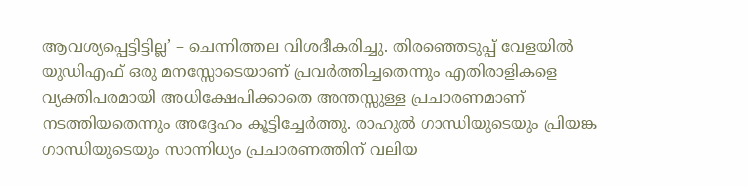ആവശ്യപ്പെട്ടിട്ടില്ല’ – ചെന്നിത്തല വിശദീകരിച്ചു. തിരഞ്ഞെടുപ്പ് വേളയില്‍ യുഡിഎഫ് ഒരു മനസ്സോടെയാണ് പ്രവര്‍ത്തിച്ചതെന്നും എതിരാളികളെ വ്യക്തിപരമായി അധിക്ഷേപിക്കാതെ അന്തസ്സുള്ള പ്രചാരണമാണ് നടത്തിയതെന്നും അദ്ദേഹം കൂട്ടിച്ചേര്‍ത്തു. രാഹുല്‍ ഗാന്ധിയുടെയും പ്രിയങ്ക ഗാന്ധിയുടെയും സാന്നിധ്യം പ്രചാരണത്തിന് വലിയ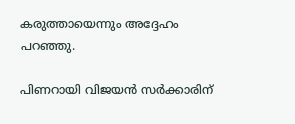കരുത്തായെന്നും അദ്ദേഹം പറഞ്ഞു.

പിണറായി വിജയന്‍ സര്‍ക്കാരിന്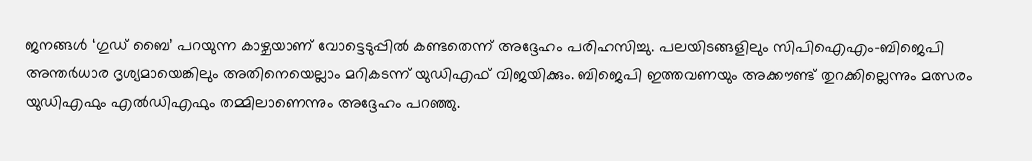ജനങ്ങള്‍ ‘ഗുഡ് ബൈ’ പറയുന്ന കാഴ്ചയാണ് വോട്ടെടുപ്പില്‍ കണ്ടതെന്ന് അദ്ദേഹം പരിഹസിച്ചു. പലയിടങ്ങളിലും സിപിഐഎം-ബിജെപി അന്തര്‍ധാര ദൃശ്യമായെങ്കിലും അതിനെയെല്ലാം മറികടന്ന് യുഡിഎഫ് വിജയിക്കും. ബിജെപി ഇത്തവണയും അക്കൗണ്ട് തുറക്കില്ലെന്നും മത്സരം യുഡിഎഫും എല്‍ഡിഎഫും തമ്മിലാണെന്നും അദ്ദേഹം പറഞ്ഞു.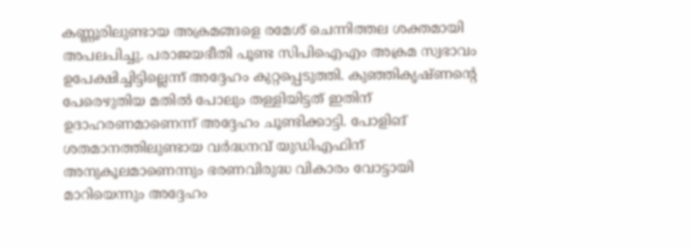കണ്ണൂരിലുണ്ടായ അക്രമങ്ങളെ രമേശ് ചെന്നിത്തല ശക്തമായി അപലപിച്ചു. പരാജയഭീതി പൂണ്ട സിപിഐഎം അക്രമ സ്വഭാവം ഉപേക്ഷിച്ചിട്ടില്ലെന്ന് അദ്ദേഹം കുറ്റപ്പെടുത്തി. കുഞ്ഞികൃഷ്ണന്റെ പേരെഴുതിയ മതില്‍ പോലും തള്ളിയിട്ടത് ഇതിന് ഉദാഹരണമാണെന്ന് അദ്ദേഹം ചൂണ്ടിക്കാട്ടി. പോളിങ് ശതമാനത്തിലുണ്ടായ വര്‍ദ്ധനവ് യുഡിഎഫിന് അനുകൂലമാണെന്നും ഭരണവിരുദ്ധ വികാരം വോട്ടായി മാറിയെന്നും അദ്ദേഹം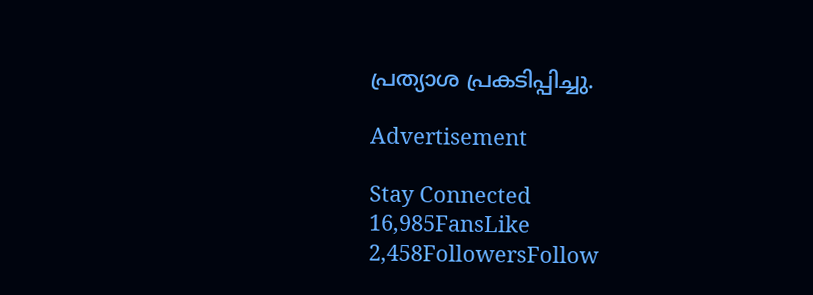പ്രത്യാശ പ്രകടിപ്പിച്ചു.

Advertisement

Stay Connected
16,985FansLike
2,458FollowersFollow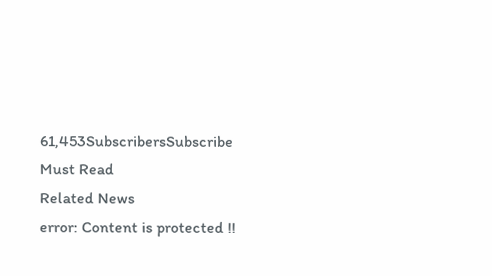61,453SubscribersSubscribe
Must Read
Related News
error: Content is protected !!